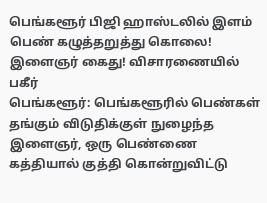பெங்களூர் பிஜி ஹாஸ்டலில் இளம் பெண் கழுத்தறுத்து கொலை! இளைஞர் கைது! விசாரணையில் பகீர்
பெங்களூர்: பெங்களூரில் பெண்கள் தங்கும் விடுதிக்குள் நுழைந்த இளைஞர், ஒரு பெண்ணை கத்தியால் குத்தி கொன்றுவிட்டு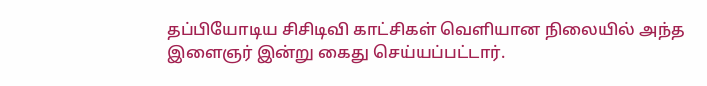தப்பியோடிய சிசிடிவி காட்சிகள் வெளியான நிலையில் அந்த இளைஞர் இன்று கைது செய்யப்பட்டார்.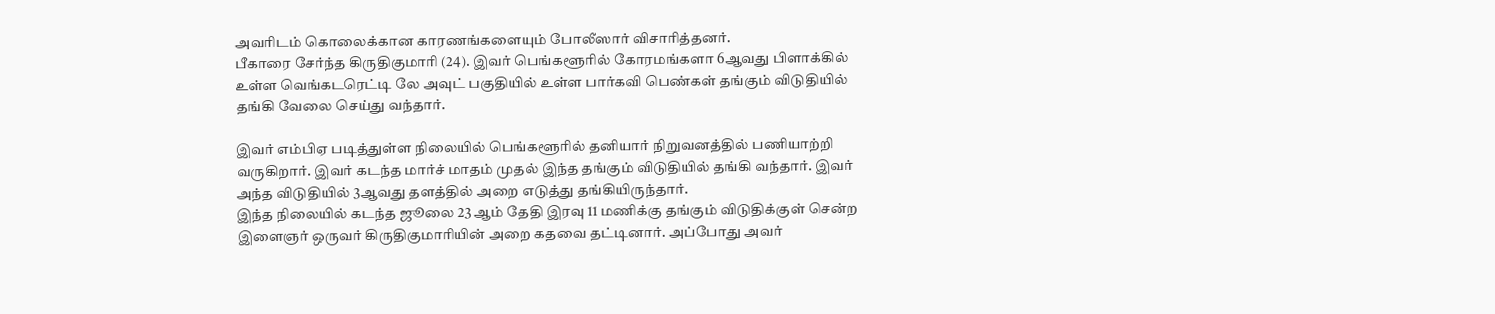அவரிடம் கொலைக்கான காரணங்களையும் போலீஸார் விசாரித்தனர்.
பீகாரை சேர்ந்த கிருதிகுமாரி (24). இவர் பெங்களூரில் கோரமங்களா 6ஆவது பிளாக்கில் உள்ள வெங்கடரெட்டி லே அவுட் பகுதியில் உள்ள பார்கவி பெண்கள் தங்கும் விடுதியில் தங்கி வேலை செய்து வந்தார்.

இவர் எம்பிஏ படித்துள்ள நிலையில் பெங்களூரில் தனியார் நிறுவனத்தில் பணியாற்றி வருகிறார். இவர் கடந்த மார்ச் மாதம் முதல் இந்த தங்கும் விடுதியில் தங்கி வந்தார். இவர் அந்த விடுதியில் 3ஆவது தளத்தில் அறை எடுத்து தங்கியிருந்தார்.
இந்த நிலையில் கடந்த ஜூலை 23 ஆம் தேதி இரவு 11 மணிக்கு தங்கும் விடுதிக்குள் சென்ற இளைஞர் ஒருவர் கிருதிகுமாரியின் அறை கதவை தட்டினார். அப்போது அவர்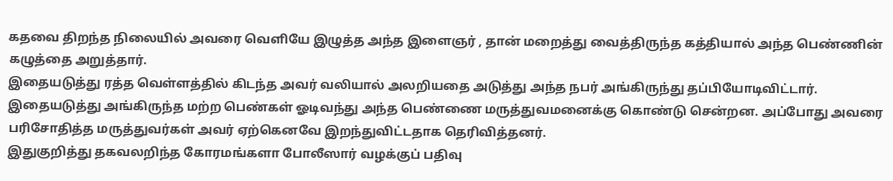கதவை திறந்த நிலையில் அவரை வெளியே இழுத்த அந்த இளைஞர் , தான் மறைத்து வைத்திருந்த கத்தியால் அந்த பெண்ணின் கழுத்தை அறுத்தார்.
இதையடுத்து ரத்த வெள்ளத்தில் கிடந்த அவர் வலியால் அலறியதை அடுத்து அந்த நபர் அங்கிருந்து தப்பியோடிவிட்டார். இதையடுத்து அங்கிருந்த மற்ற பெண்கள் ஓடிவந்து அந்த பெண்ணை மருத்துவமனைக்கு கொண்டு சென்றன. அப்போது அவரை பரிசோதித்த மருத்துவர்கள் அவர் ஏற்கெனவே இறந்துவிட்டதாக தெரிவித்தனர்.
இதுகுறித்து தகவலறிந்த கோரமங்களா போலீஸார் வழக்குப் பதிவு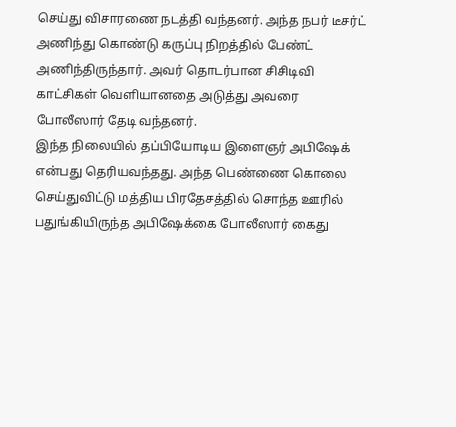செய்து விசாரணை நடத்தி வந்தனர். அந்த நபர் டீசர்ட் அணிந்து கொண்டு கருப்பு நிறத்தில் பேண்ட் அணிந்திருந்தார். அவர் தொடர்பான சிசிடிவி காட்சிகள் வெளியானதை அடுத்து அவரை போலீஸார் தேடி வந்தனர்.
இந்த நிலையில் தப்பியோடிய இளைஞர் அபிஷேக் என்பது தெரியவந்தது. அந்த பெண்ணை கொலை செய்துவிட்டு மத்திய பிரதேசத்தில் சொந்த ஊரில் பதுங்கியிருந்த அபிஷேக்கை போலீஸார் கைது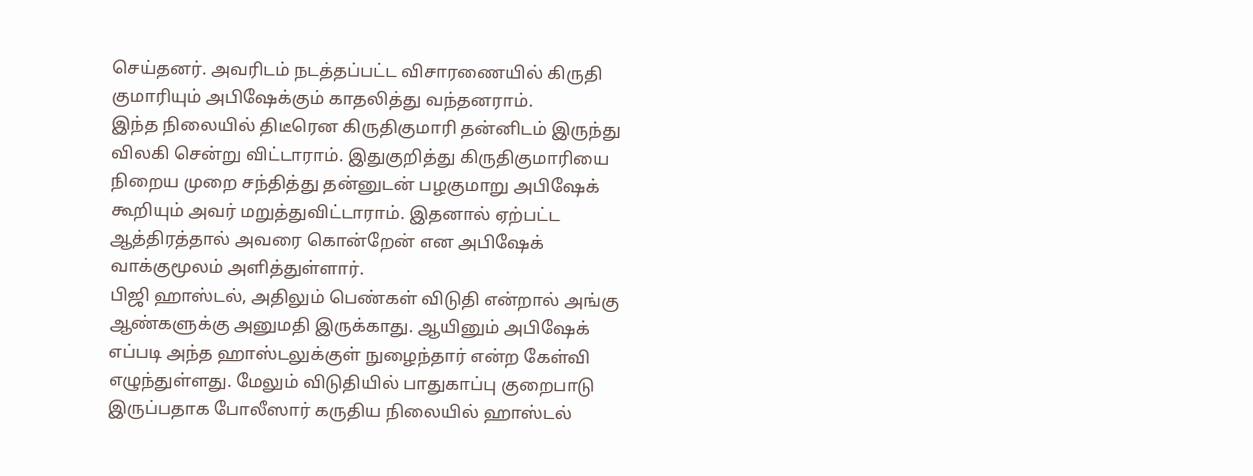செய்தனர். அவரிடம் நடத்தப்பட்ட விசாரணையில் கிருதி குமாரியும் அபிஷேக்கும் காதலித்து வந்தனராம்.
இந்த நிலையில் திடீரென கிருதிகுமாரி தன்னிடம் இருந்து விலகி சென்று விட்டாராம். இதுகுறித்து கிருதிகுமாரியை நிறைய முறை சந்தித்து தன்னுடன் பழகுமாறு அபிஷேக் கூறியும் அவர் மறுத்துவிட்டாராம். இதனால் ஏற்பட்ட ஆத்திரத்தால் அவரை கொன்றேன் என அபிஷேக் வாக்குமூலம் அளித்துள்ளார்.
பிஜி ஹாஸ்டல், அதிலும் பெண்கள் விடுதி என்றால் அங்கு ஆண்களுக்கு அனுமதி இருக்காது. ஆயினும் அபிஷேக் எப்படி அந்த ஹாஸ்டலுக்குள் நுழைந்தார் என்ற கேள்வி எழுந்துள்ளது. மேலும் விடுதியில் பாதுகாப்பு குறைபாடு இருப்பதாக போலீஸார் கருதிய நிலையில் ஹாஸ்டல்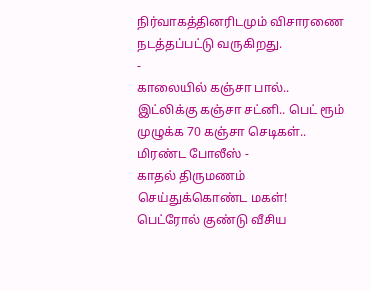நிர்வாகத்தினரிடமும் விசாரணை நடத்தப்பட்டு வருகிறது.
-
காலையில் கஞ்சா பால்.. இட்லிக்கு கஞ்சா சட்னி.. பெட் ரூம் முழுக்க 70 கஞ்சா செடிகள்.. மிரண்ட போலீஸ் -
காதல் திருமணம் செய்துக்கொண்ட மகள்! பெட்ரோல் குண்டு வீசிய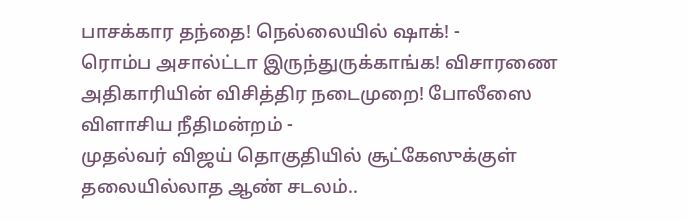பாசக்கார தந்தை! நெல்லையில் ஷாக்! -
ரொம்ப அசால்ட்டா இருந்துருக்காங்க! விசாரணை அதிகாரியின் விசித்திர நடைமுறை! போலீஸை விளாசிய நீதிமன்றம் -
முதல்வர் விஜய் தொகுதியில் சூட்கேஸுக்குள் தலையில்லாத ஆண் சடலம்..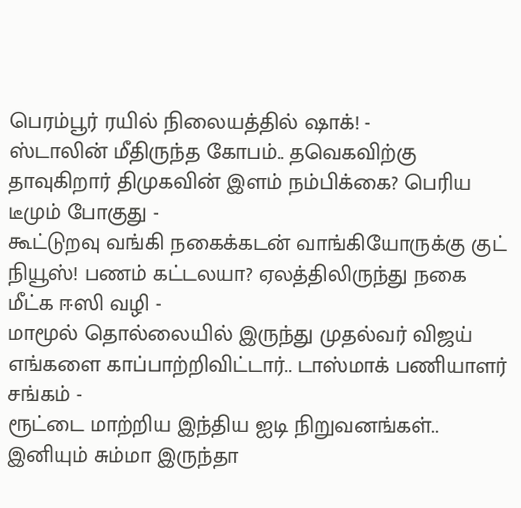பெரம்பூர் ரயில் நிலையத்தில் ஷாக்! -
ஸ்டாலின் மீதிருந்த கோபம்.. தவெகவிற்கு தாவுகிறார் திமுகவின் இளம் நம்பிக்கை? பெரிய டீமும் போகுது -
கூட்டுறவு வங்கி நகைக்கடன் வாங்கியோருக்கு குட் நியூஸ்! பணம் கட்டலயா? ஏலத்திலிருந்து நகை மீட்க ஈஸி வழி -
மாமூல் தொல்லையில் இருந்து முதல்வர் விஜய் எங்களை காப்பாற்றிவிட்டார்.. டாஸ்மாக் பணியாளர் சங்கம் -
ரூட்டை மாற்றிய இந்திய ஐடி நிறுவனங்கள்.. இனியும் சும்மா இருந்தா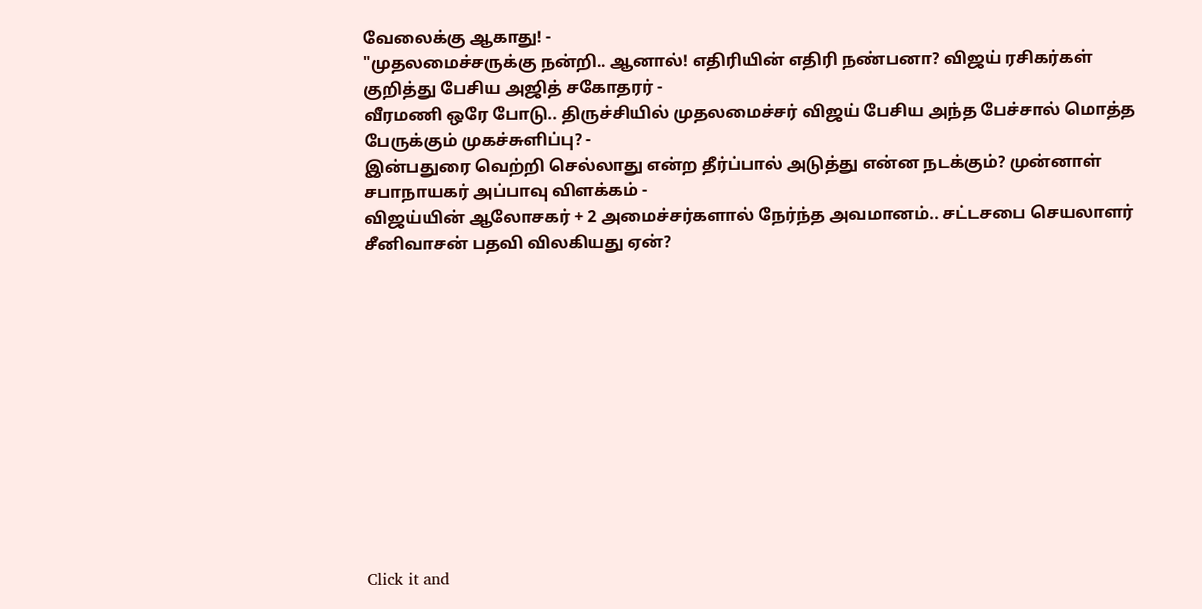வேலைக்கு ஆகாது! -
"முதலமைச்சருக்கு நன்றி.. ஆனால்! எதிரியின் எதிரி நண்பனா? விஜய் ரசிகர்கள் குறித்து பேசிய அஜித் சகோதரர் -
வீரமணி ஒரே போடு.. திருச்சியில் முதலமைச்சர் விஜய் பேசிய அந்த பேச்சால் மொத்த பேருக்கும் முகச்சுளிப்பு? -
இன்பதுரை வெற்றி செல்லாது என்ற தீர்ப்பால் அடுத்து என்ன நடக்கும்? முன்னாள் சபாநாயகர் அப்பாவு விளக்கம் -
விஜய்யின் ஆலோசகர் + 2 அமைச்சர்களால் நேர்ந்த அவமானம்.. சட்டசபை செயலாளர் சீனிவாசன் பதவி விலகியது ஏன்?












Click it and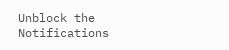Unblock the Notifications